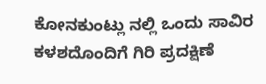ಕೋನಕುಂಟ್ಲು ನಲ್ಲಿ ಒಂದು ಸಾವಿರ ಕಳಶದೊಂದಿಗೆ ಗಿರಿ ಪ್ರದಕ್ಷಿಣೆ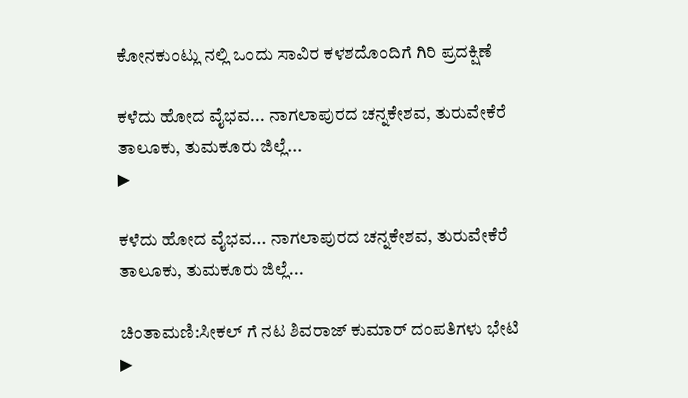ಕೋನಕುಂಟ್ಲು ನಲ್ಲಿ ಒಂದು ಸಾವಿರ ಕಳಶದೊಂದಿಗೆ ಗಿರಿ ಪ್ರದಕ್ಷಿಣೆ

ಕಳೆದು ಹೋದ ವೈಭವ... ನಾಗಲಾಪುರದ ಚನ್ನಕೇಶವ, ತುರುವೇಕೆರೆ ತಾಲೂಕು, ತುಮಕೂರು ಜಿಲ್ಲೆ...
▶

ಕಳೆದು ಹೋದ ವೈಭವ... ನಾಗಲಾಪುರದ ಚನ್ನಕೇಶವ, ತುರುವೇಕೆರೆ ತಾಲೂಕು, ತುಮಕೂರು ಜಿಲ್ಲೆ...

ಚಿಂತಾಮಣಿ:ಸೀಕಲ್ ಗೆ ನಟ ಶಿವರಾಜ್ ಕುಮಾರ್ ದಂಪತಿಗಳು ಭೇಟಿ
▶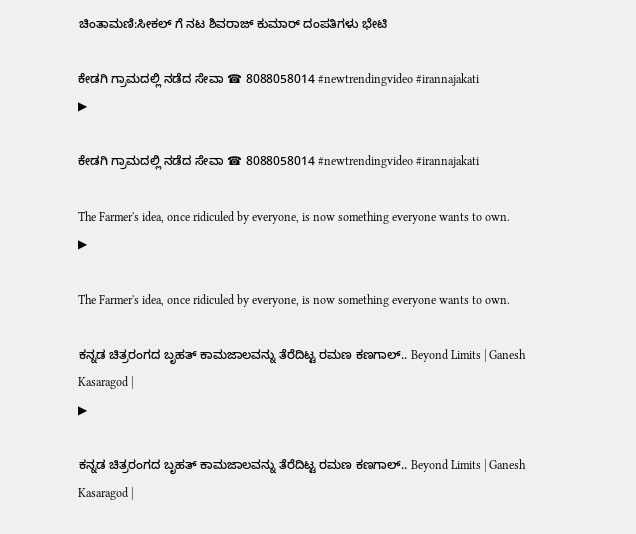ಚಿಂತಾಮಣಿ:ಸೀಕಲ್ ಗೆ ನಟ ಶಿವರಾಜ್ ಕುಮಾರ್ ದಂಪತಿಗಳು ಭೇಟಿ

ಕೇಡಗಿ ಗ್ರಾಮದಲ್ಲಿ ನಡೆದ ಸೇವಾ ☎ 8088058014 #newtrendingvideo #irannajakati
▶

ಕೇಡಗಿ ಗ್ರಾಮದಲ್ಲಿ ನಡೆದ ಸೇವಾ ☎ 8088058014 #newtrendingvideo #irannajakati

The Farmer's idea, once ridiculed by everyone, is now something everyone wants to own.
▶

The Farmer's idea, once ridiculed by everyone, is now something everyone wants to own.

ಕನ್ನಡ ಚಿತ್ರರಂಗದ ಬೃಹತ್ ಕಾಮಜಾಲವನ್ನು ತೆರೆದಿಟ್ಟ ರಮಣ ಕಣಗಾಲ್.. Beyond Limits | Ganesh Kasaragod |
▶

ಕನ್ನಡ ಚಿತ್ರರಂಗದ ಬೃಹತ್ ಕಾಮಜಾಲವನ್ನು ತೆರೆದಿಟ್ಟ ರಮಣ ಕಣಗಾಲ್.. Beyond Limits | Ganesh Kasaragod |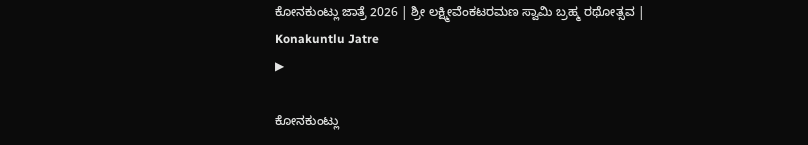ಕೋನಕುಂಟ್ಲು ಜಾತ್ರೆ 2026 | ಶ್ರೀ ಲಕ್ಷ್ಮೀವೆಂಕಟರಮಣ ಸ್ವಾಮಿ ಬ್ರಹ್ಮ ರಥೋತ್ಸವ | Konakuntlu Jatre
▶

ಕೋನಕುಂಟ್ಲು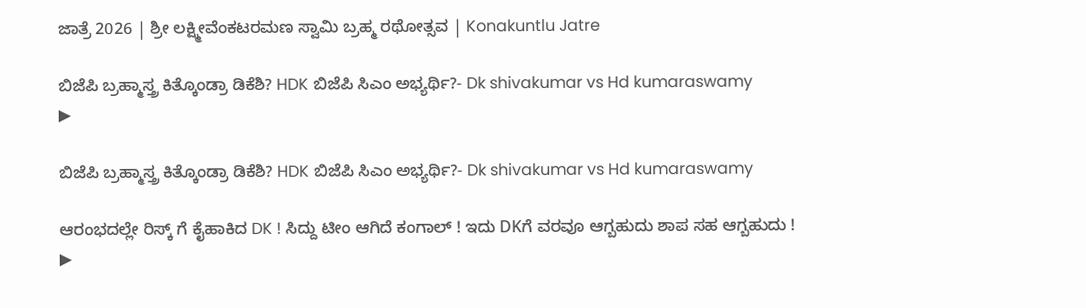ಜಾತ್ರೆ 2026 | ಶ್ರೀ ಲಕ್ಷ್ಮೀವೆಂಕಟರಮಣ ಸ್ವಾಮಿ ಬ್ರಹ್ಮ ರಥೋತ್ಸವ | Konakuntlu Jatre

ಬಿಜೆಪಿ ಬ್ರಹ್ಮಾಸ್ತ್ರ ಕಿತ್ಕೊಂಡ್ರಾ ಡಿಕೆಶಿ? HDK ಬಿಜೆಪಿ ಸಿಎಂ ಅಭ್ಯರ್ಥಿ?- Dk shivakumar vs Hd kumaraswamy
▶

ಬಿಜೆಪಿ ಬ್ರಹ್ಮಾಸ್ತ್ರ ಕಿತ್ಕೊಂಡ್ರಾ ಡಿಕೆಶಿ? HDK ಬಿಜೆಪಿ ಸಿಎಂ ಅಭ್ಯರ್ಥಿ?- Dk shivakumar vs Hd kumaraswamy

ಆರಂಭದಲ್ಲೇ ರಿಸ್ಕ್ ಗೆ ಕೈಹಾಕಿದ DK ! ಸಿದ್ದು ಟೀಂ ಆಗಿದೆ ಕಂಗಾಲ್ ! ಇದು DKಗೆ ವರವೂ ಆಗ್ಬಹುದು ಶಾಪ ಸಹ ಆಗ್ಬಹುದು !
▶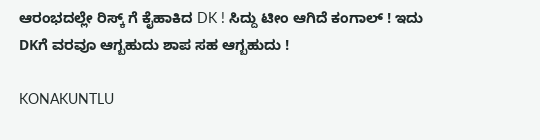ಆರಂಭದಲ್ಲೇ ರಿಸ್ಕ್ ಗೆ ಕೈಹಾಕಿದ DK ! ಸಿದ್ದು ಟೀಂ ಆಗಿದೆ ಕಂಗಾಲ್ ! ಇದು DKಗೆ ವರವೂ ಆಗ್ಬಹುದು ಶಾಪ ಸಹ ಆಗ್ಬಹುದು !

KONAKUNTLU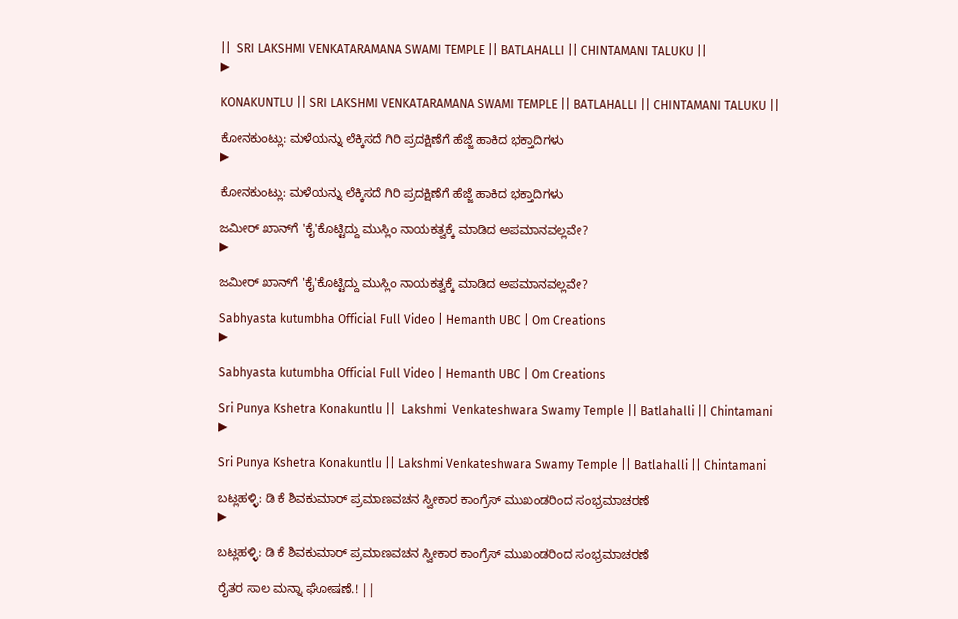||  SRI LAKSHMI VENKATARAMANA SWAMI TEMPLE || BATLAHALLI || CHINTAMANI TALUKU ||
▶

KONAKUNTLU || SRI LAKSHMI VENKATARAMANA SWAMI TEMPLE || BATLAHALLI || CHINTAMANI TALUKU ||

ಕೋನಕುಂಟ್ಲು: ಮಳೆಯನ್ನು ಲೆಕ್ಕಿಸದೆ ಗಿರಿ ಪ್ರದಕ್ಷಿಣೆಗೆ ಹೆಜ್ಜೆ ಹಾಕಿದ ಭಕ್ತಾದಿಗಳು
▶

ಕೋನಕುಂಟ್ಲು: ಮಳೆಯನ್ನು ಲೆಕ್ಕಿಸದೆ ಗಿರಿ ಪ್ರದಕ್ಷಿಣೆಗೆ ಹೆಜ್ಜೆ ಹಾಕಿದ ಭಕ್ತಾದಿಗಳು

ಜಮೀರ್ ಖಾನ್‌ಗೆ 'ಕೈ'ಕೊಟ್ಟಿದ್ದು ಮುಸ್ಲಿಂ ನಾಯಕತ್ವಕ್ಕೆ ಮಾಡಿದ ಅಪಮಾನವಲ್ಲವೇ?
▶

ಜಮೀರ್ ಖಾನ್‌ಗೆ 'ಕೈ'ಕೊಟ್ಟಿದ್ದು ಮುಸ್ಲಿಂ ನಾಯಕತ್ವಕ್ಕೆ ಮಾಡಿದ ಅಪಮಾನವಲ್ಲವೇ?

Sabhyasta kutumbha Official Full Video | Hemanth UBC | Om Creations
▶

Sabhyasta kutumbha Official Full Video | Hemanth UBC | Om Creations

Sri Punya Kshetra Konakuntlu ||  Lakshmi  Venkateshwara Swamy Temple || Batlahalli || Chintamani
▶

Sri Punya Kshetra Konakuntlu || Lakshmi Venkateshwara Swamy Temple || Batlahalli || Chintamani

ಬಟ್ಲಹಳ್ಳಿ: ಡಿ ಕೆ ಶಿವಕುಮಾರ್ ಪ್ರಮಾಣವಚನ ಸ್ವೀಕಾರ ಕಾಂಗ್ರೆಸ್ ಮುಖಂಡರಿಂದ ಸಂಭ್ರಮಾಚರಣೆ
▶

ಬಟ್ಲಹಳ್ಳಿ: ಡಿ ಕೆ ಶಿವಕುಮಾರ್ ಪ್ರಮಾಣವಚನ ಸ್ವೀಕಾರ ಕಾಂಗ್ರೆಸ್ ಮುಖಂಡರಿಂದ ಸಂಭ್ರಮಾಚರಣೆ

ರೈತರ ಸಾಲ ಮನ್ನಾ ಘೋಷಣೆ.! ||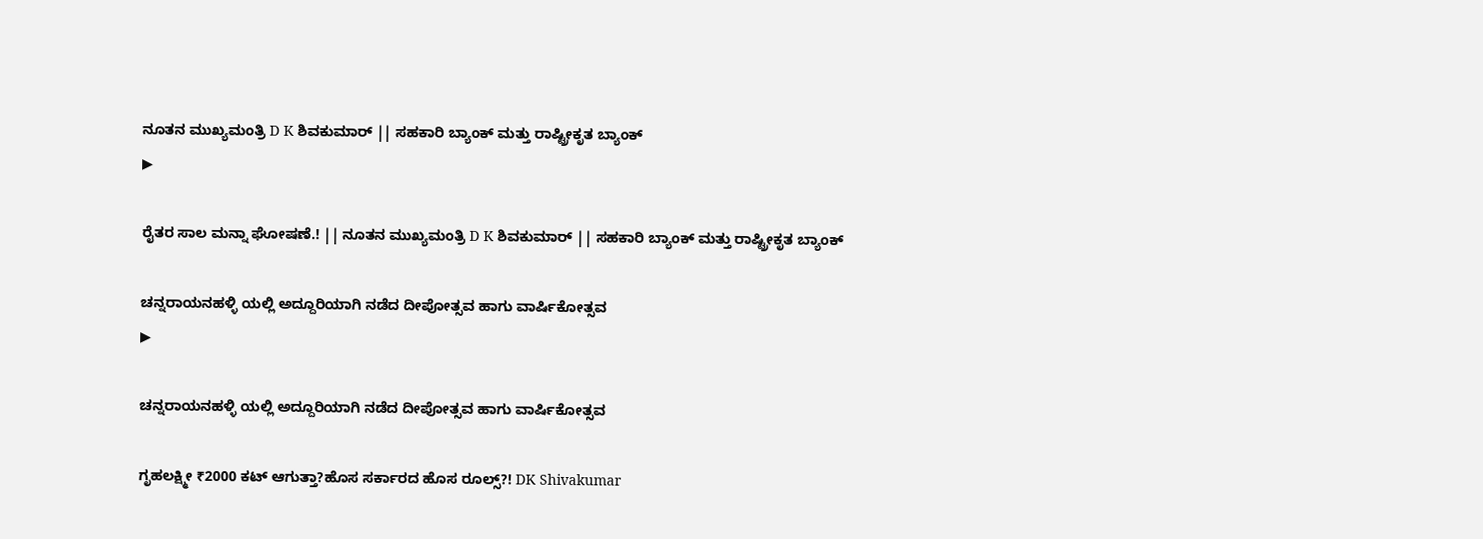ನೂತನ ಮುಖ್ಯಮಂತ್ರಿ D K ಶಿವಕುಮಾರ್ || ಸಹಕಾರಿ ಬ್ಯಾಂಕ್ ಮತ್ತು ರಾಷ್ಟ್ರೀಕೃತ ಬ್ಯಾಂಕ್
▶

ರೈತರ ಸಾಲ ಮನ್ನಾ ಘೋಷಣೆ.! || ನೂತನ ಮುಖ್ಯಮಂತ್ರಿ D K ಶಿವಕುಮಾರ್ || ಸಹಕಾರಿ ಬ್ಯಾಂಕ್ ಮತ್ತು ರಾಷ್ಟ್ರೀಕೃತ ಬ್ಯಾಂಕ್

ಚನ್ನರಾಯನಹಳ್ಳಿ ಯಲ್ಲಿ ಅದ್ದೂರಿಯಾಗಿ ನಡೆದ ದೀಪೋತ್ಸವ ಹಾಗು ವಾರ್ಷಿಕೋತ್ಸವ
▶

ಚನ್ನರಾಯನಹಳ್ಳಿ ಯಲ್ಲಿ ಅದ್ದೂರಿಯಾಗಿ ನಡೆದ ದೀಪೋತ್ಸವ ಹಾಗು ವಾರ್ಷಿಕೋತ್ಸವ

ಗೃಹಲಕ್ಷ್ಮೀ ₹2000 ಕಟ್ ಆಗುತ್ತಾ?ಹೊಸ ಸರ್ಕಾರದ ಹೊಸ ರೂಲ್ಸ್?! DK Shivakumar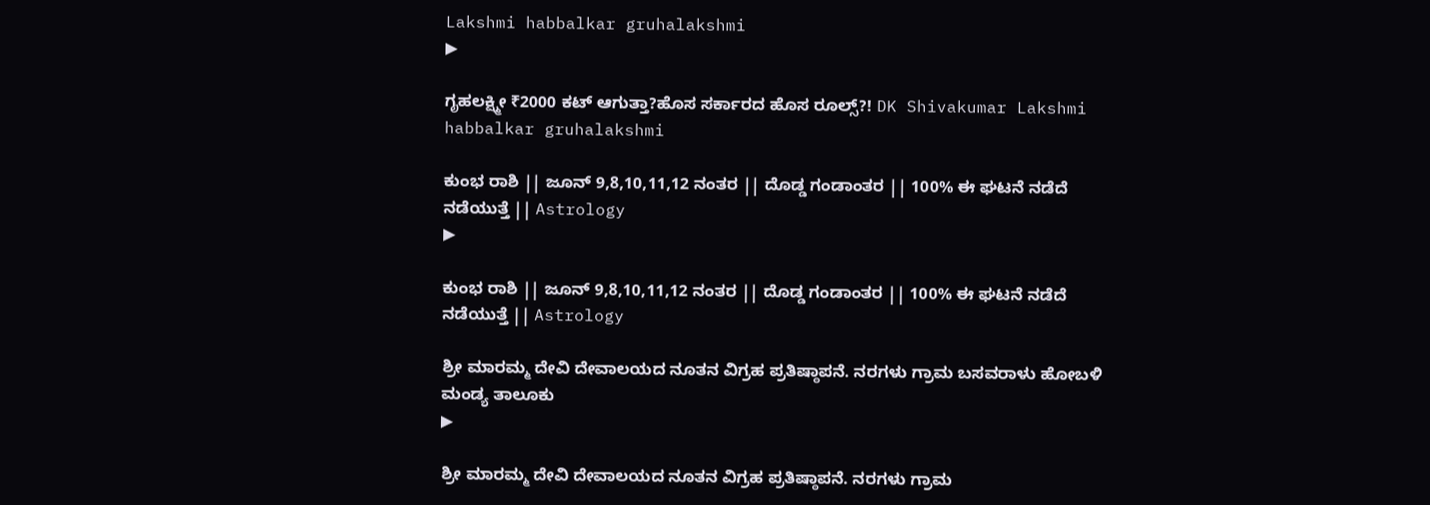Lakshmi habbalkar gruhalakshmi
▶

ಗೃಹಲಕ್ಷ್ಮೀ ₹2000 ಕಟ್ ಆಗುತ್ತಾ?ಹೊಸ ಸರ್ಕಾರದ ಹೊಸ ರೂಲ್ಸ್?! DK Shivakumar Lakshmi habbalkar gruhalakshmi

ಕುಂಭ ರಾಶಿ || ಜೂನ್ 9,8,10,11,12 ನಂತರ || ದೊಡ್ಡ ಗಂಡಾಂತರ || 100% ಈ ಘಟನೆ ನಡೆದೆ ನಡೆಯುತ್ತೆ || Astrology
▶

ಕುಂಭ ರಾಶಿ || ಜೂನ್ 9,8,10,11,12 ನಂತರ || ದೊಡ್ಡ ಗಂಡಾಂತರ || 100% ಈ ಘಟನೆ ನಡೆದೆ ನಡೆಯುತ್ತೆ || Astrology

ಶ್ರೀ ಮಾರಮ್ಮ ದೇವಿ ದೇವಾಲಯದ ನೂತನ ವಿಗ್ರಹ ಪ್ರತಿಷ್ಠಾಪನೆ. ನರಗಳು ಗ್ರಾಮ ಬಸವರಾಳು ಹೋಬಳಿ ಮಂಡ್ಯ ತಾಲೂಕು
▶

ಶ್ರೀ ಮಾರಮ್ಮ ದೇವಿ ದೇವಾಲಯದ ನೂತನ ವಿಗ್ರಹ ಪ್ರತಿಷ್ಠಾಪನೆ. ನರಗಳು ಗ್ರಾಮ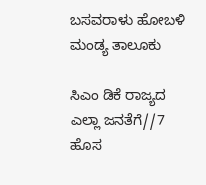ಬಸವರಾಳು ಹೋಬಳಿ ಮಂಡ್ಯ ತಾಲೂಕು

ಸಿಎಂ ಡಿಕೆ ರಾಜ್ಯದ ಎಲ್ಲಾ ಜನತೆಗೆ//7 ಹೊಸ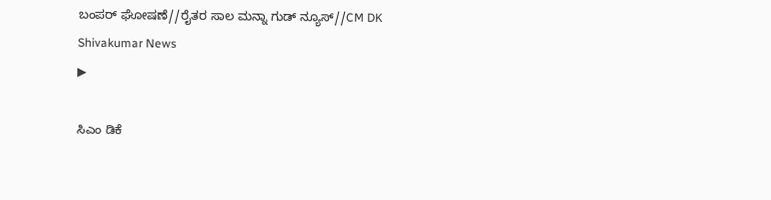ಬಂಪರ್ ಘೋಷಣೆ//ರೈತರ ಸಾಲ ಮನ್ನಾ ಗುಡ್ ನ್ಯೂಸ್//CM DK Shivakumar News
▶

ಸಿಎಂ ಡಿಕೆ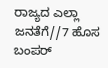ರಾಜ್ಯದ ಎಲ್ಲಾ ಜನತೆಗೆ//7 ಹೊಸ ಬಂಪರ್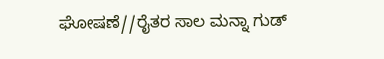ಘೋಷಣೆ//ರೈತರ ಸಾಲ ಮನ್ನಾ ಗುಡ್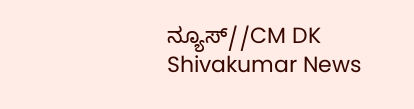ನ್ಯೂಸ್//CM DK Shivakumar News